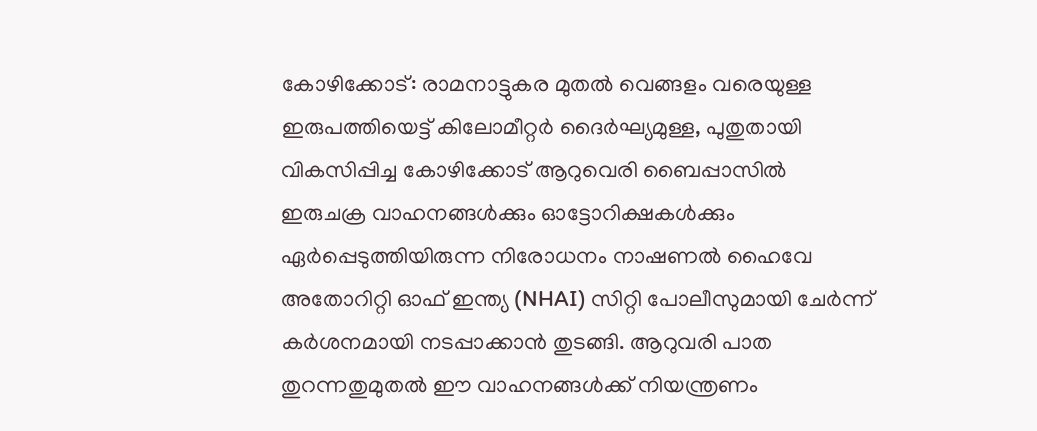കോഴിക്കോട്: രാമനാട്ടുകര മുതൽ വെങ്ങളം വരെയുള്ള ഇരുപത്തിയെട്ട് കിലോമീറ്റർ ദൈർഘ്യമുള്ള, പുതുതായി വികസിപ്പിച്ച കോഴിക്കോട് ആറുവെരി ബൈപ്പാസിൽ ഇരുചക്ര വാഹനങ്ങൾക്കും ഓട്ടോറിക്ഷകൾക്കും ഏർപ്പെടുത്തിയിരുന്ന നിരോധനം നാഷണൽ ഹൈവേ അതോറിറ്റി ഓഫ് ഇന്ത്യ (NHAI) സിറ്റി പോലീസുമായി ചേർന്ന് കർശനമായി നടപ്പാക്കാൻ തുടങ്ങി. ആറുവരി പാത തുറന്നതുമുതൽ ഈ വാഹനങ്ങൾക്ക് നിയന്ത്രണം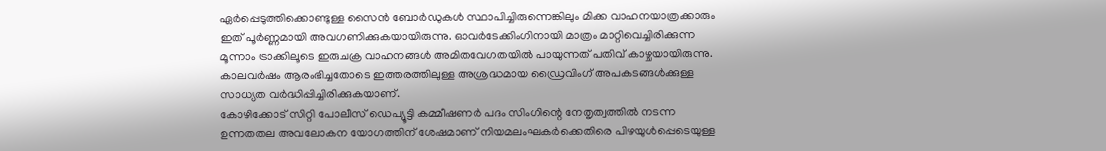ഏർപ്പെടുത്തിക്കൊണ്ടുള്ള സൈൻ ബോർഡുകൾ സ്ഥാപിച്ചിരുന്നെങ്കിലും മിക്ക വാഹനയാത്രക്കാരും ഇത് പൂർണ്ണമായി അവഗണിക്കുകയായിരുന്നു. ഓവർടേക്കിംഗിനായി മാത്രം മാറ്റിവെച്ചിരിക്കുന്ന മൂന്നാം ട്രാക്കിലൂടെ ഇരുചക്ര വാഹനങ്ങൾ അമിതവേഗതയിൽ പായുന്നത് പതിവ് കാഴ്ചയായിരുന്നു. കാലവർഷം ആരംഭിച്ചതോടെ ഇത്തരത്തിലുള്ള അശ്രദ്ധമായ ഡ്രൈവിംഗ് അപകടങ്ങൾക്കുള്ള സാധ്യത വർദ്ധിപ്പിച്ചിരിക്കുകയാണ്.
കോഴിക്കോട് സിറ്റി പോലീസ് ഡെപ്യൂട്ടി കമ്മീഷണർ പദം സിംഗിന്റെ നേതൃത്വത്തിൽ നടന്ന ഉന്നതതല അവലോകന യോഗത്തിന് ശേഷമാണ് നിയമലംഘകർക്കെതിരെ പിഴയുൾപ്പെടെയുള്ള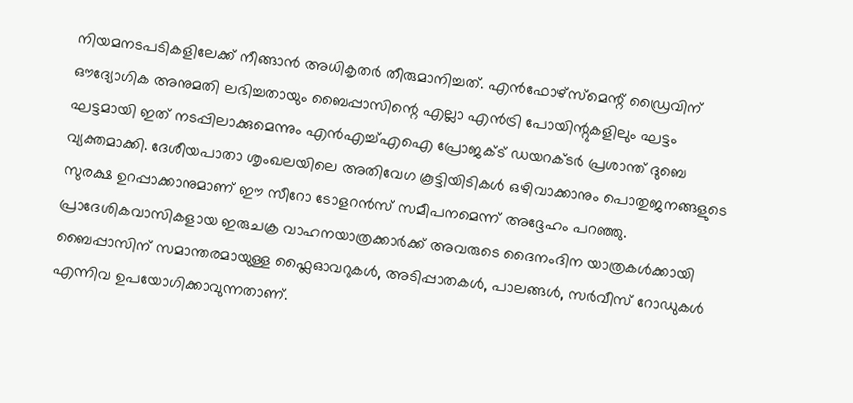നിയമനടപടികളിലേക്ക് നീങ്ങാൻ അധികൃതർ തീരുമാനിച്ചത്. എൻഫോഴ്സ്മെന്റ് ഡ്രൈവിന് ഔദ്യോഗിക അനുമതി ലഭിച്ചതായും ബൈപ്പാസിന്റെ എല്ലാ എൻട്രി പോയിന്റുകളിലും ഘട്ടം ഘട്ടമായി ഇത് നടപ്പിലാക്കുമെന്നും എൻഎച്ച്എഐ പ്രോജക്ട് ഡയറക്ടർ പ്രശാന്ത് ദുബെ വ്യക്തമാക്കി. ദേശീയപാതാ ശൃംഖലയിലെ അതിവേഗ കൂട്ടിയിടികൾ ഒഴിവാക്കാനും പൊതുജനങ്ങളുടെ സുരക്ഷ ഉറപ്പാക്കാനുമാണ് ഈ സീറോ ടോളറൻസ് സമീപനമെന്ന് അദ്ദേഹം പറഞ്ഞു. പ്രാദേശികവാസികളായ ഇരുചക്ര വാഹനയാത്രക്കാർക്ക് അവരുടെ ദൈനംദിന യാത്രകൾക്കായി ബൈപ്പാസിന് സമാന്തരമായുള്ള ഫ്ലൈഓവറുകൾ, അടിപ്പാതകൾ, പാലങ്ങൾ, സർവീസ് റോഡുകൾ എന്നിവ ഉപയോഗിക്കാവുന്നതാണ്.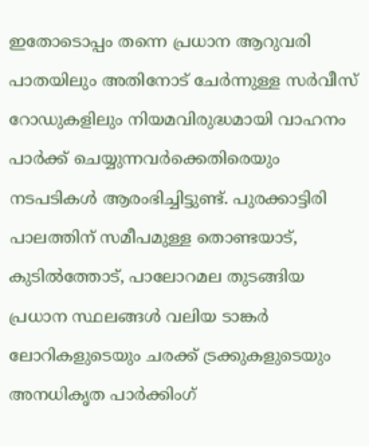ഇതോടൊപ്പം തന്നെ പ്രധാന ആറുവരി പാതയിലും അതിനോട് ചേർന്നുള്ള സർവീസ് റോഡുകളിലും നിയമവിരുദ്ധമായി വാഹനം പാർക്ക് ചെയ്യുന്നവർക്കെതിരെയും നടപടികൾ ആരംഭിച്ചിട്ടുണ്ട്. പുരക്കാട്ടിരി പാലത്തിന് സമീപമുള്ള തൊണ്ടയാട്, കുടിൽത്തോട്, പാലോറമല തുടങ്ങിയ പ്രധാന സ്ഥലങ്ങൾ വലിയ ടാങ്കർ ലോറികളുടെയും ചരക്ക് ട്രക്കുകളുടെയും അനധികൃത പാർക്കിംഗ്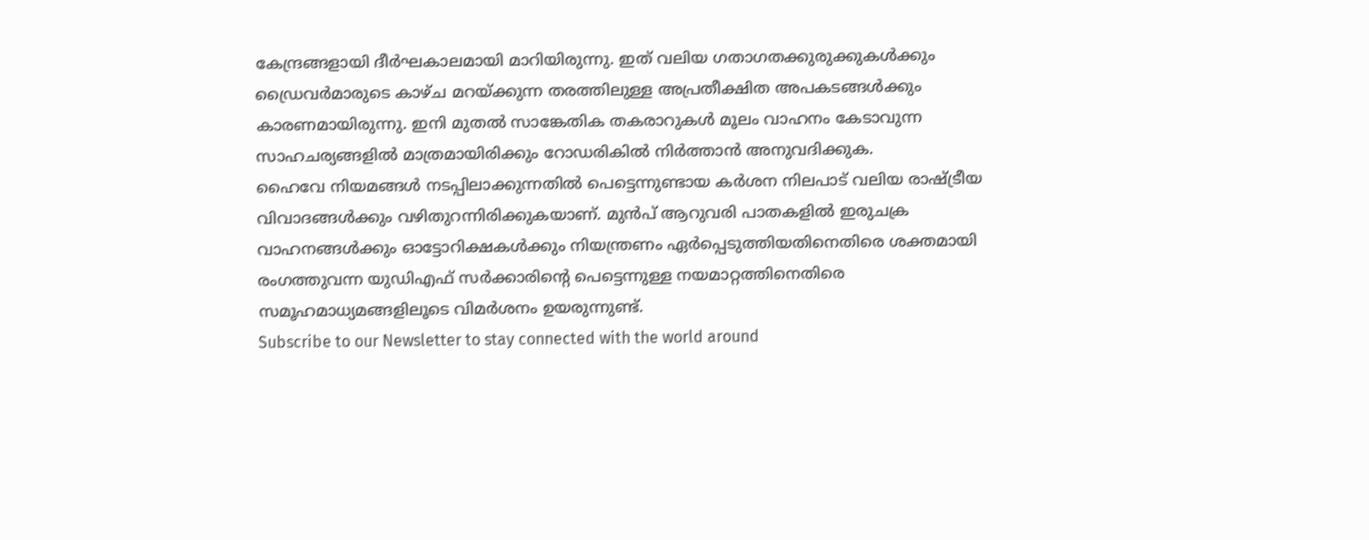കേന്ദ്രങ്ങളായി ദീർഘകാലമായി മാറിയിരുന്നു. ഇത് വലിയ ഗതാഗതക്കുരുക്കുകൾക്കും ഡ്രൈവർമാരുടെ കാഴ്ച മറയ്ക്കുന്ന തരത്തിലുള്ള അപ്രതീക്ഷിത അപകടങ്ങൾക്കും കാരണമായിരുന്നു. ഇനി മുതൽ സാങ്കേതിക തകരാറുകൾ മൂലം വാഹനം കേടാവുന്ന സാഹചര്യങ്ങളിൽ മാത്രമായിരിക്കും റോഡരികിൽ നിർത്താൻ അനുവദിക്കുക.
ഹൈവേ നിയമങ്ങൾ നടപ്പിലാക്കുന്നതിൽ പെട്ടെന്നുണ്ടായ കർശന നിലപാട് വലിയ രാഷ്ട്രീയ വിവാദങ്ങൾക്കും വഴിതുറന്നിരിക്കുകയാണ്. മുൻപ് ആറുവരി പാതകളിൽ ഇരുചക്ര വാഹനങ്ങൾക്കും ഓട്ടോറിക്ഷകൾക്കും നിയന്ത്രണം ഏർപ്പെടുത്തിയതിനെതിരെ ശക്തമായി രംഗത്തുവന്ന യുഡിഎഫ് സർക്കാരിന്റെ പെട്ടെന്നുള്ള നയമാറ്റത്തിനെതിരെ സമൂഹമാധ്യമങ്ങളിലൂടെ വിമർശനം ഉയരുന്നുണ്ട്.
Subscribe to our Newsletter to stay connected with the world around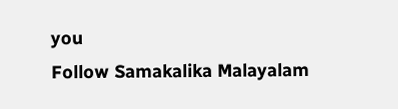you
Follow Samakalika Malayalam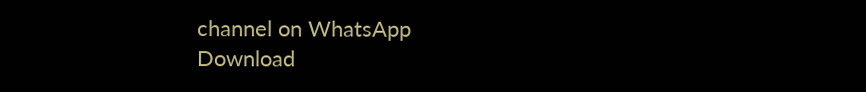channel on WhatsApp
Download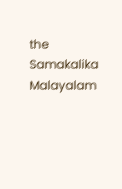the Samakalika Malayalam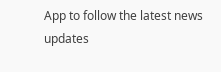App to follow the latest news updates